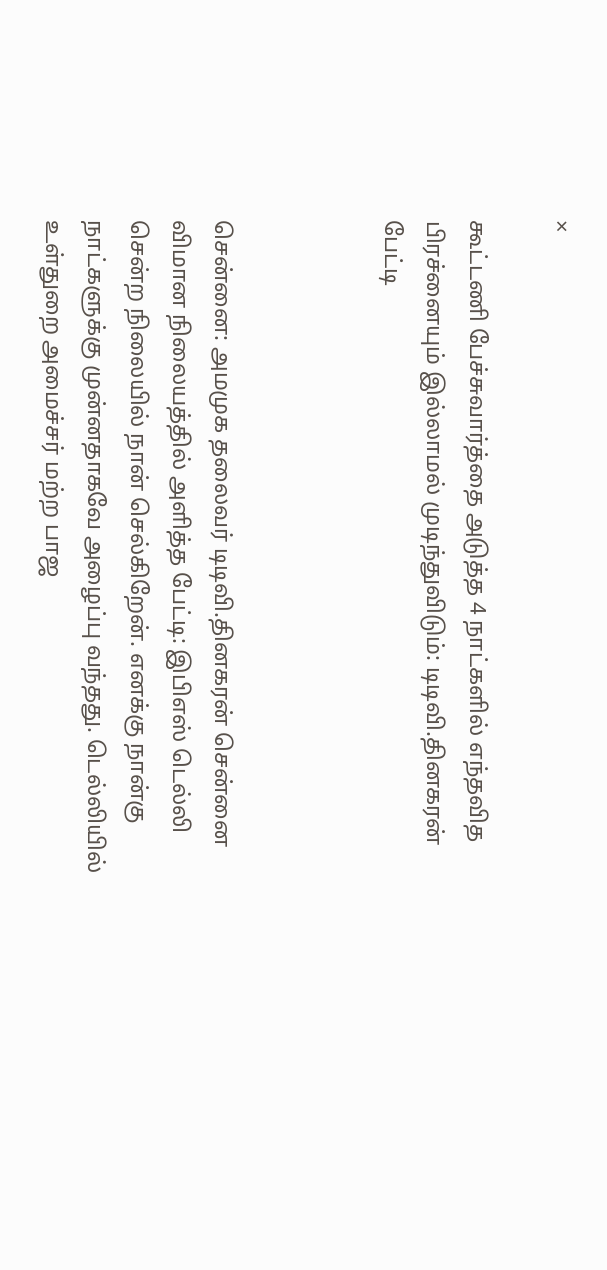×

கூட்டணி பேச்சுவார்த்தை அடுத்த 4 நாட்களில் எந்தவித பிரச்னையும் இல்லாமல் முடிந்துவிடும்: டிடிவி.தினகரன் பேட்டி



சென்னை: அமமுக தலைவர் டிடிவி.தினகரன் சென்னை விமான நிலையத்தில் அளித்த பேட்டி: இபிஎஸ் டெல்லி சென்ற நிலையில் நான் செல்கிறேன். எனக்கு நான்கு நாட்களுக்கு முன்னதாகவே அழைப்பு வந்தது. டெல்லியில் உள்துறை அமைச்சர் மற்ற பாஜ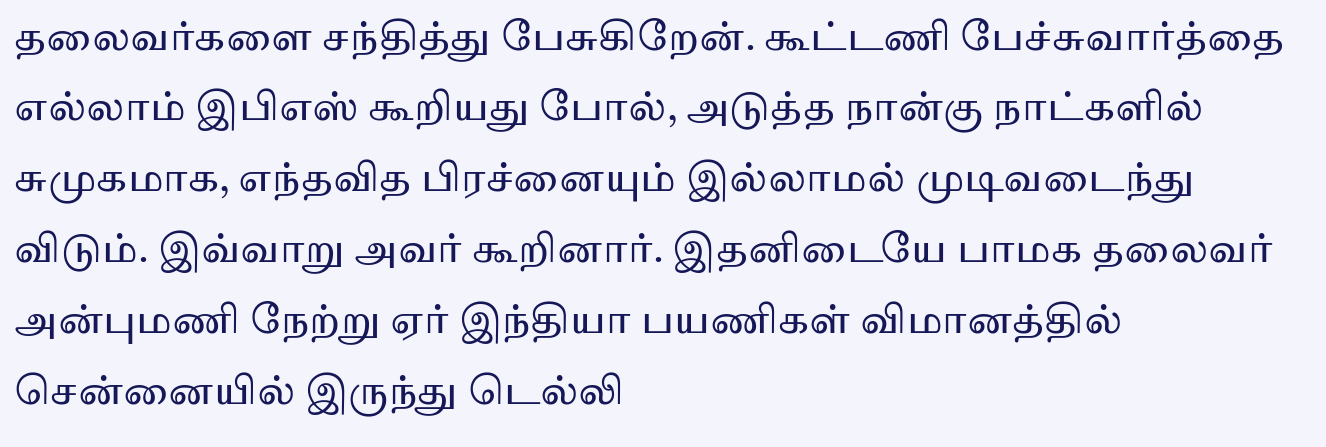தலைவர்களை சந்தித்து பேசுகிறேன். கூட்டணி பேச்சுவார்த்தை எல்லாம் இபிஎஸ் கூறியது போல், அடுத்த நான்கு நாட்களில் சுமுகமாக, எந்தவித பிரச்னையும் இல்லாமல் முடிவடைந்து விடும். இவ்வாறு அவர் கூறினார். இதனிடையே பாமக தலைவர் அன்புமணி நேற்று ஏர் இந்தியா பயணிகள் விமானத்தில் சென்னையில் இருந்து டெல்லி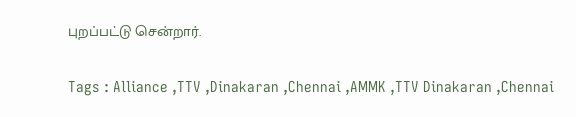புறப்பட்டு சென்றார்.

Tags : Alliance ,TTV ,Dinakaran ,Chennai ,AMMK ,TTV Dinakaran ,Chennai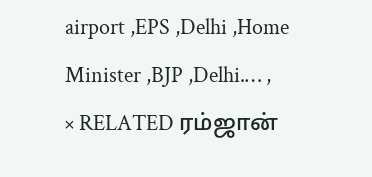airport ,EPS ,Delhi ,Home Minister ,BJP ,Delhi.… ,
× RELATED ரம்ஜான்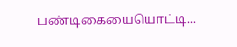பண்டிகையையொட்டி...